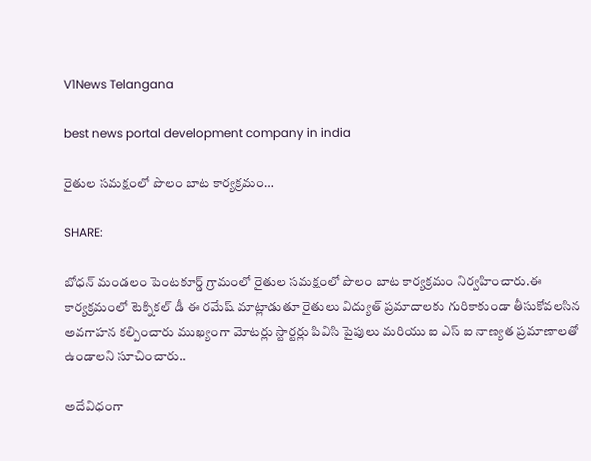V1News Telangana

best news portal development company in india

రైతుల సమక్షంలో పొలం బాట కార్యక్రమం…

SHARE:

బోధన్ మండలం పెంటకూర్డ్ గ్రామంలో రైతుల సమక్షంలో పొలం బాట కార్యక్రమం నిర్వహించారు.ఈ కార్యక్రమంలో టెక్నికల్ డీ ఈ రమేష్ మాట్లాడుతూ రైతులు విద్యుత్ ప్రమాదాలకు గురికాకుండా తీసుకోవలసిన అవగాహన కల్పించారు ముఖ్యంగా మోటర్లు స్టార్టర్లు పివిసి పైపులు మరియు ఐ ఎస్ ఐ నాణ్యత ప్రమాణాలతో ఉండాలని సూచించారు..

అదేవిధంగా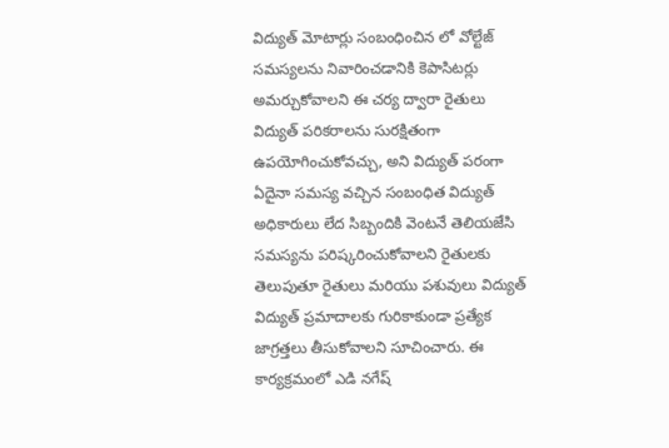విద్యుత్ మోటార్లు సంబంధించిన లో వోల్టేజ్ సమస్యలను నివారించడానికి కెపాసిటర్లు అమర్చుకోవాలని ఈ చర్య ద్వారా రైతులు విద్యుత్ పరికరాలను సురక్షితంగా ఉపయోగించుకోవచ్చు, అని విద్యుత్ పరంగా ఏదైనా సమస్య వచ్చిన సంబంధిత విద్యుత్ అధికారులు లేద సిబ్బందికి వెంటనే తెలియజేసి సమస్యను పరిష్కరించుకోవాలని రైతులకు తెలుపుతూ రైతులు మరియు పశువులు విద్యుత్ విద్యుత్ ప్రమాదాలకు గురికాకుండా ప్రత్యేక జాగ్రత్తలు తీసుకోవాలని సూచించారు. ఈ కార్యక్రమంలో ఎడి నగేష్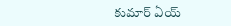కుమార్ ఏయ్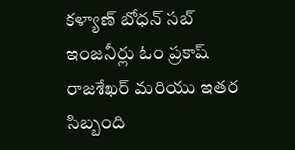కళ్యాణ్ బోధన్ సబ్ ఇంజనీర్లు ఓం ప్రకాష్ రాజశేఖర్ మరియు ఇతర సిబ్బంది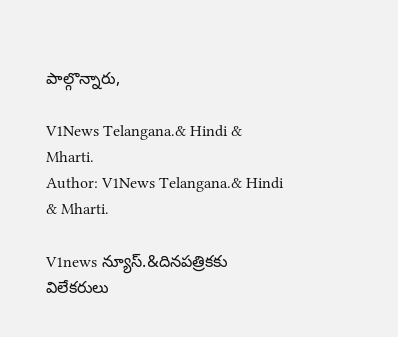పాల్గొన్నారు,

V1News Telangana.& Hindi & Mharti.
Author: V1News Telangana.& Hindi & Mharti.

V1news న్యూస్.&దినపత్రికకు విలేకరులు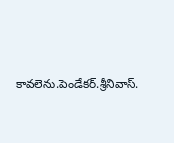కావలెను.పెండేకర్.శ్రీనివాస్.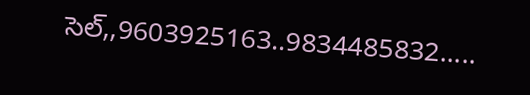సెల్,,9603925163..9834485832.....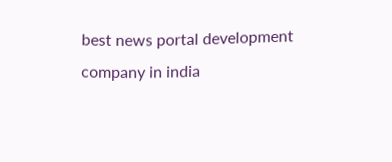best news portal development company in india